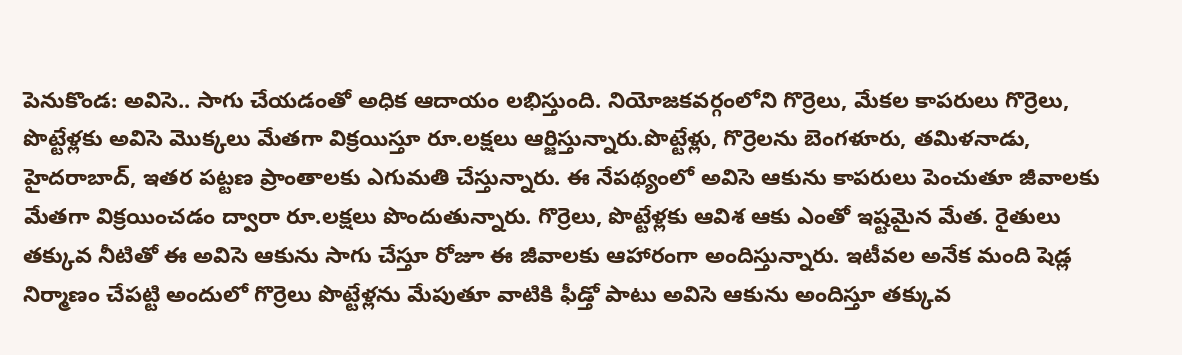పెనుకొండ: అవిసె.. సాగు చేయడంతో అధిక ఆదాయం లభిస్తుంది. నియోజకవర్గంలోని గొర్రెలు, మేకల కాపరులు గొర్రెలు, పొట్టేళ్లకు అవిసె మొక్కలు మేతగా విక్రయిస్తూ రూ.లక్షలు ఆర్జిస్తున్నారు.పొట్టేళ్లు, గొర్రెలను బెంగళూరు, తమిళనాడు, హైదరాబాద్, ఇతర పట్టణ ప్రాంతాలకు ఎగుమతి చేస్తున్నారు. ఈ నేపథ్యంలో అవిసె ఆకును కాపరులు పెంచుతూ జీవాలకు మేతగా విక్రయించడం ద్వారా రూ.లక్షలు పొందుతున్నారు. గొర్రెలు, పొట్టేళ్లకు ఆవిశ ఆకు ఎంతో ఇష్టమైన మేత. రైతులు తక్కువ నీటితో ఈ అవిసె ఆకును సాగు చేస్తూ రోజూ ఈ జీవాలకు ఆహారంగా అందిస్తున్నారు. ఇటీవల అనేక మంది షెడ్ల నిర్మాణం చేపట్టి అందులో గొర్రెలు పొట్టేళ్లను మేపుతూ వాటికి ఫీడ్తో పాటు అవిసె ఆకును అందిస్తూ తక్కువ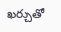ఖర్చుతో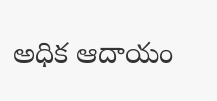అధిక ఆదాయం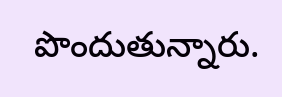పొందుతున్నారు.